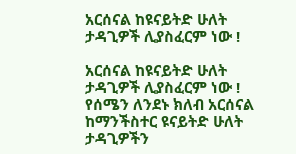አርሰናል ከዩናይትድ ሁለት ታዳጊዎች ሊያስፈርም ነው !

አርሰናል ከዩናይትድ ሁለት ታዳጊዎች ሊያስፈርም ነው !
የሰሜን ለንደኑ ክለብ አርሰናል ከማንችስተር ዩናይትድ ሁለት ታዳጊዎችን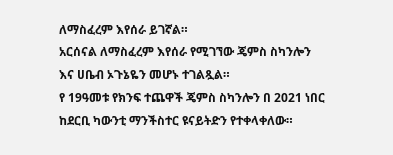ለማስፈረም እየሰራ ይገኛል።
አርሰናል ለማስፈረም እየሰራ የሚገኘው ጄምስ ስካንሎን እና ሀቤብ ኦጉኔዬን መሆኑ ተገልጿል።
የ 19ዓመቱ የክንፍ ተጨዋች ጄምስ ስካንሎን በ 2021 ነበር ከደርቢ ካውንቲ ማንችስተር ዩናይትድን የተቀላቀለው።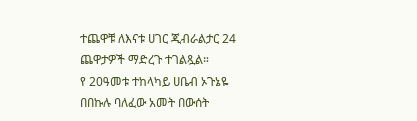ተጨዋቹ ለእናቱ ሀገር ጂብራልታር 24 ጨዋታዎች ማድረጉ ተገልጿል።
የ 20ዓመቱ ተከላካይ ሀቤብ ኦጉኔዬ በበኩሉ ባለፈው አመት በውሰት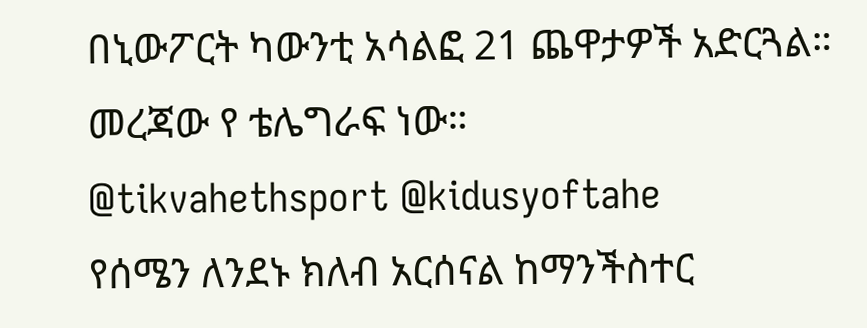በኒውፖርት ካውንቲ አሳልፎ 21 ጨዋታዎች አድርጓል።
መረጃው የ ቴሌግራፍ ነው።
@tikvahethsport @kidusyoftahe
የሰሜን ለንደኑ ክለብ አርሰናል ከማንችስተር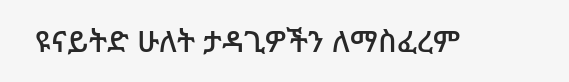ዩናይትድ ሁለት ታዳጊዎችን ለማስፈረም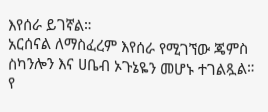እየሰራ ይገኛል።
አርሰናል ለማስፈረም እየሰራ የሚገኘው ጄምስ ስካንሎን እና ሀቤብ ኦጉኔዬን መሆኑ ተገልጿል።
የ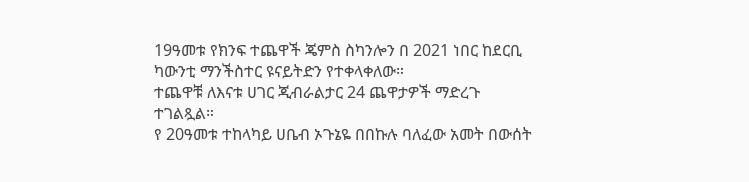19ዓመቱ የክንፍ ተጨዋች ጄምስ ስካንሎን በ 2021 ነበር ከደርቢ ካውንቲ ማንችስተር ዩናይትድን የተቀላቀለው።
ተጨዋቹ ለእናቱ ሀገር ጂብራልታር 24 ጨዋታዎች ማድረጉ ተገልጿል።
የ 20ዓመቱ ተከላካይ ሀቤብ ኦጉኔዬ በበኩሉ ባለፈው አመት በውሰት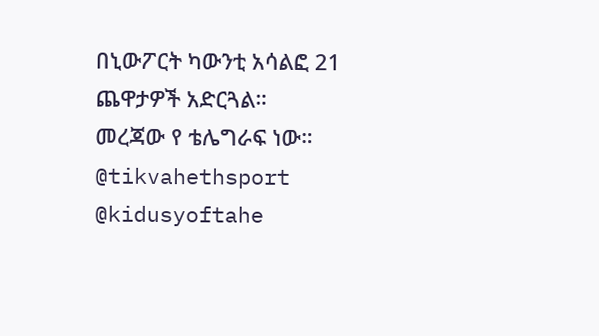በኒውፖርት ካውንቲ አሳልፎ 21 ጨዋታዎች አድርጓል።
መረጃው የ ቴሌግራፍ ነው።
@tikvahethsport @kidusyoftahe